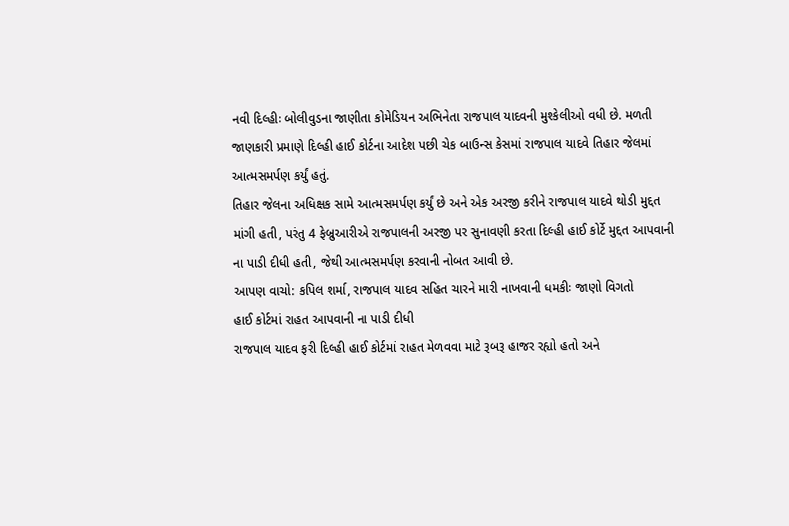નવી દિલ્હીઃ બોલીવુડના જાણીતા કોમેડિયન અભિનેતા રાજપાલ યાદવની મુશ્કેલીઓ વધી છે. મળતી જાણકારી પ્રમાણે દિલ્હી હાઈ કોર્ટના આદેશ પછી ચેક બાઉન્સ કેસમાં રાજપાલ યાદવે તિહાર જેલમાં આત્મસમર્પણ કર્યું હતું.
તિહાર જેલના અધિક્ષક સામે આત્મસમર્પણ કર્યું છે અને એક અરજી કરીને રાજપાલ યાદવે થોડી મુદ્દત માંગી હતી, પરંતુ 4 ફેબ્રુઆરીએ રાજપાલની અરજી પર સુનાવણી કરતા દિલ્હી હાઈ કોર્ટે મુદ્દત આપવાની ના પાડી દીધી હતી, જેથી આત્મસમર્પણ કરવાની નોબત આવી છે.
આપણ વાચો: કપિલ શર્મા, રાજપાલ યાદવ સહિત ચારને મારી નાખવાની ધમકીઃ જાણો વિગતો
હાઈ કોર્ટમાં રાહત આપવાની ના પાડી દીધી
રાજપાલ યાદવ ફરી દિલ્હી હાઈ કોર્ટમાં રાહત મેળવવા માટે રૂબરૂ હાજર રહ્યો હતો અને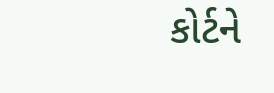કોર્ટને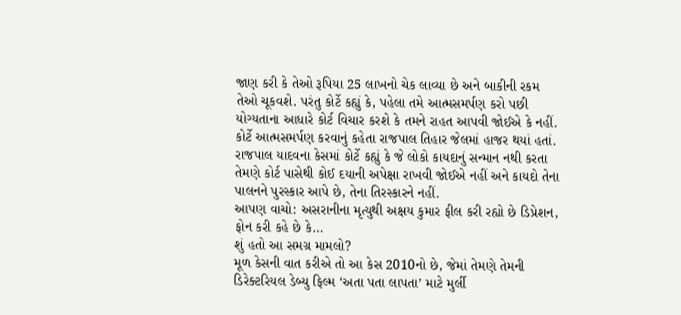જાણ કરી કે તેઓ રૂપિયા 25 લાખનો ચેક લાવ્યા છે અને બાકીની રકમ તેઓ ચૂકવશે. પરંતુ કોર્ટે કહ્યું કે, પહેલા તમે આત્મસમર્પણ કરો પછી યોગ્યતાના આધારે કોર્ટ વિચાર કરશે કે તમને રાહત આપવી જોઈએ કે નહીં.
કોર્ટે આત્મસમર્પણ કરવાનું કહેતા રાજપાલ તિહાર જેલમાં હાજર થયાં હતાં. રાજપાલ યાદવના કેસમાં કોર્ટે કહ્યું કે જે લોકો કાયદાનું સન્માન નથી કરતા તેમણે કોર્ટ પાસેથી કોઈ દયાની અપેક્ષા રાખવી જોઈએ નહીં અને કાયદો તેના પાલનને પુરસ્કાર આપે છે, તેના તિરસ્કારને નહીં.
આપણ વાચો: અસરાનીના મૃત્યુથી અક્ષય કુમાર ફીલ કરી રહ્યો છે ડિપ્રેશન, ફોન કરી કહે છે કે…
શું હતો આ સમગ્ર મામલો?
મૂળ કેસની વાત કરીએ તો આ કેસ 2010નો છે, જેમાં તેમણે તેમની ડિરેક્ટરિયલ ડેબ્યુ ફિલ્મ ‘અતા પતા લાપતા’ માટે મુર્લી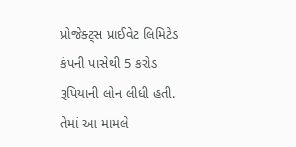પ્રોજેક્ટ્સ પ્રાઈવેટ લિમિટેડ કંપની પાસેથી 5 કરોડ રૂપિયાની લોન લીધી હતી. તેમાં આ મામલે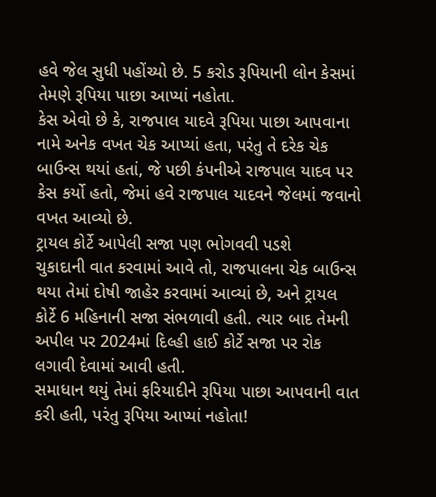હવે જેલ સુધી પહોંચ્યો છે. 5 કરોડ રૂપિયાની લોન કેસમાં તેમણે રૂપિયા પાછા આપ્યાં નહોતા.
કેસ એવો છે કે, રાજપાલ યાદવે રૂપિયા પાછા આપવાના નામે અનેક વખત ચેક આપ્યાં હતા, પરંતુ તે દરેક ચેક બાઉન્સ થયાં હતાં, જે પછી કંપનીએ રાજપાલ યાદવ પર કેસ કર્યો હતો, જેમાં હવે રાજપાલ યાદવને જેલમાં જવાનો વખત આવ્યો છે.
ટ્રાયલ કોર્ટે આપેલી સજા પણ ભોગવવી પડશે
ચુકાદાની વાત કરવામાં આવે તો, રાજપાલના ચેક બાઉન્સ થયા તેમાં દોષી જાહેર કરવામાં આવ્યાં છે, અને ટ્રાયલ કોર્ટે 6 મહિનાની સજા સંભળાવી હતી. ત્યાર બાદ તેમની અપીલ પર 2024માં દિલ્હી હાઈ કોર્ટે સજા પર રોક લગાવી દેવામાં આવી હતી.
સમાધાન થયું તેમાં ફરિયાદીને રૂપિયા પાછા આપવાની વાત કરી હતી, પરંતુ રૂપિયા આપ્યાં નહોતા!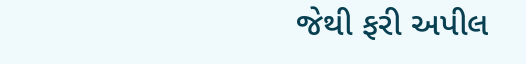જેથી ફરી અપીલ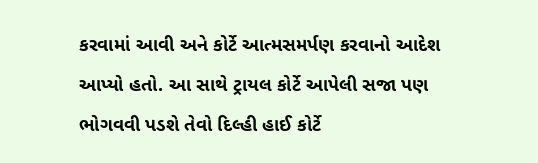કરવામાં આવી અને કોર્ટે આત્મસમર્પણ કરવાનો આદેશ આપ્યો હતો. આ સાથે ટ્રાયલ કોર્ટે આપેલી સજા પણ ભોગવવી પડશે તેવો દિલ્હી હાઈ કોર્ટે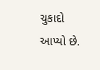ચુકાદો આપ્યો છે.